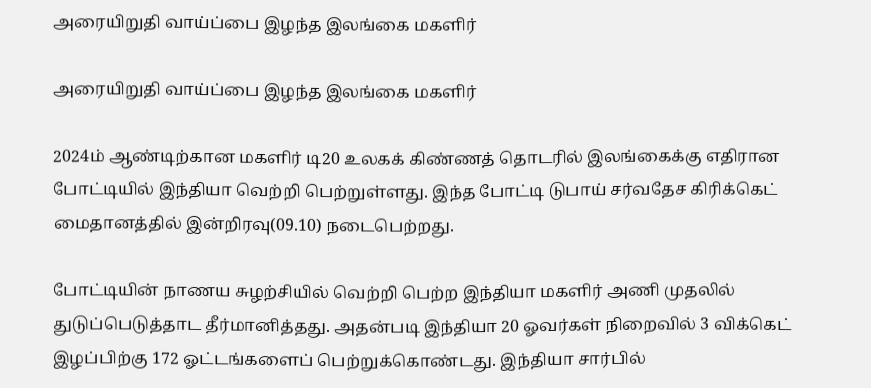அரையிறுதி வாய்ப்பை இழந்த இலங்கை மகளிர்

அரையிறுதி வாய்ப்பை இழந்த இலங்கை மகளிர்

2024ம் ஆண்டிற்கான மகளிர் டி20 உலகக் கிண்ணத் தொடரில் இலங்கைக்கு எதிரான போட்டியில் இந்தியா வெற்றி பெற்றுள்ளது. இந்த போட்டி டுபாய் சர்வதேச கிரிக்கெட் மைதானத்தில் இன்றிரவு(09.10) நடைபெற்றது.

போட்டியின் நாணய சுழற்சியில் வெற்றி பெற்ற இந்தியா மகளிர் அணி முதலில் துடுப்பெடுத்தாட தீர்மானித்தது. அதன்படி இந்தியா 20 ஓவர்கள் நிறைவில் 3 விக்கெட் இழப்பிற்கு 172 ஓட்டங்களைப் பெற்றுக்கொண்டது. இந்தியா சார்பில்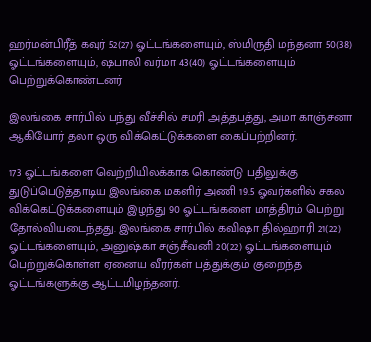ஹர்மன்பிரீத் கவுர் 52(27) ஓட்டங்களையும், ஸ்மிருதி மந்தனா 50(38) ஓட்டங்களையும், ஷபாலி வர்மா 43(40) ஓட்டங்களையும் பெற்றுக்கொண்டனர்

இலங்கை சார்பில் பந்து வீச்சில் சமரி அத்தபத்து, அமா காஞ்சனா ஆகியோர் தலா ஒரு விக்கெட்டுக்களை கைப்பற்றினர்.

173 ஓட்டங்களை வெற்றியிலக்காக கொண்டு பதிலுக்கு துடுப்பெடுத்தாடிய இலங்கை மகளிர் அணி 19.5 ஓவர்களில் சகல விக்கெட்டுக்களையும் இழந்து 90 ஓட்டங்களை மாத்திரம் பெற்று தோல்வியடைந்தது. இலங்கை சார்பில் கவிஷா தில்ஹாரி 21(22) ஓட்டங்களையும், அனுஷ்கா சஞ்சீவனி 20(22) ஓட்டங்களையும் பெற்றுக்கொள்ள ஏனைய வீரர்கள் பத்துக்கும் குறைந்த ஓட்டங்களுக்கு ஆட்டமிழந்தனர்.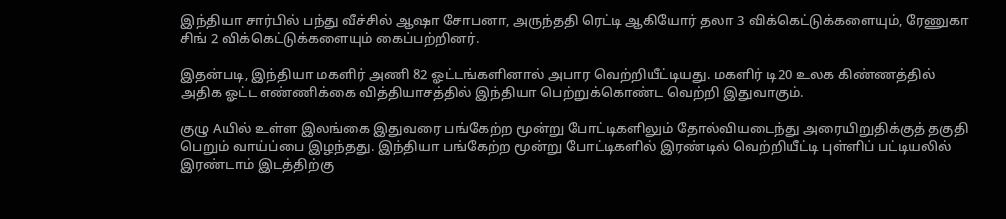இந்தியா சார்பில் பந்து வீச்சில் ஆஷா சோபனா, அருந்ததி ரெட்டி ஆகியோர் தலா 3 விக்கெட்டுக்களையும், ரேணுகா சிங் 2 விக்கெட்டுக்களையும் கைப்பற்றினர்.

இதன்படி, இந்தியா மகளிர் அணி 82 ஓட்டங்களினால் அபார வெற்றியீட்டியது. மகளிர் டி20 உலக கிண்ணத்தில் அதிக ஓட்ட எண்ணிக்கை வித்தியாசத்தில் இந்தியா பெற்றுக்கொண்ட வெற்றி இதுவாகும்.

குழு Aயில் உள்ள இலங்கை இதுவரை பங்கேற்ற மூன்று போட்டிகளிலும் தோல்வியடைந்து அரையிறுதிக்குத் தகுதி பெறும் வாய்ப்பை இழந்தது. இந்தியா பங்கேற்ற மூன்று போட்டிகளில் இரண்டில் வெற்றியீட்டி புள்ளிப் பட்டியலில் இரண்டாம் இடத்திற்கு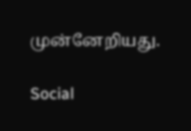முன்னேறியது.

Social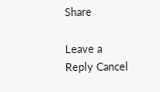Share

Leave a Reply Cancel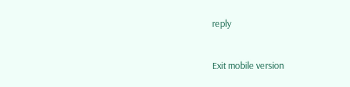reply

Exit mobile version